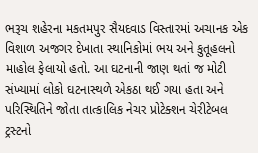ભરૂચ શહેરના મકતમપુર સૈયદવાડ વિસ્તારમાં અચાનક એક વિશાળ અજગર દેખાતા સ્થાનિકોમાં ભય અને કુતૂહલનો માહોલ ફેલાયો હતો. આ ઘટનાની જાણ થતાં જ મોટી સંખ્યામાં લોકો ઘટનાસ્થળે એકઠા થઈ ગયા હતા અને પરિસ્થિતિને જોતા તાત્કાલિક નેચર પ્રોટેક્શન ચેરીટેબલ ટ્રસ્ટનો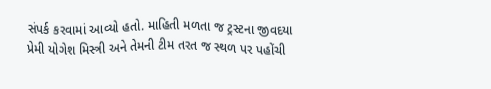સંપર્ક કરવામાં આવ્યો હતો. માહિતી મળતા જ ટ્રસ્ટના જીવદયા પ્રેમી યોગેશ મિસ્ત્રી અને તેમની ટીમ તરત જ સ્થળ પર પહોંચી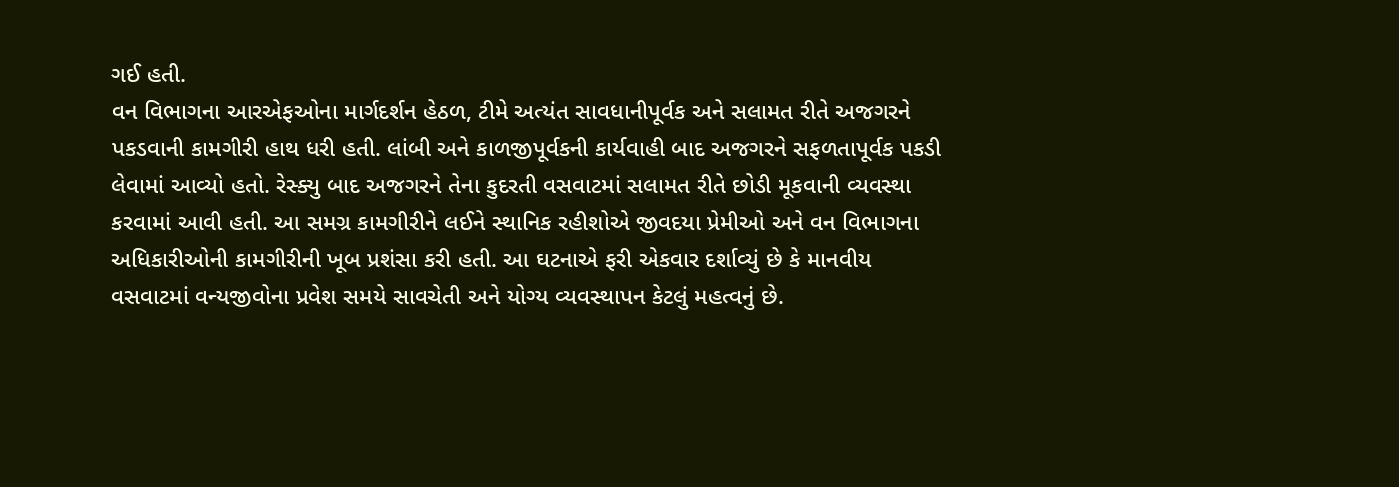ગઈ હતી.
વન વિભાગના આરએફઓના માર્ગદર્શન હેઠળ, ટીમે અત્યંત સાવધાનીપૂર્વક અને સલામત રીતે અજગરને પકડવાની કામગીરી હાથ ધરી હતી. લાંબી અને કાળજીપૂર્વકની કાર્યવાહી બાદ અજગરને સફળતાપૂર્વક પકડી લેવામાં આવ્યો હતો. રેસ્ક્યુ બાદ અજગરને તેના કુદરતી વસવાટમાં સલામત રીતે છોડી મૂકવાની વ્યવસ્થા કરવામાં આવી હતી. આ સમગ્ર કામગીરીને લઈને સ્થાનિક રહીશોએ જીવદયા પ્રેમીઓ અને વન વિભાગના અધિકારીઓની કામગીરીની ખૂબ પ્રશંસા કરી હતી. આ ઘટનાએ ફરી એકવાર દર્શાવ્યું છે કે માનવીય વસવાટમાં વન્યજીવોના પ્રવેશ સમયે સાવચેતી અને યોગ્ય વ્યવસ્થાપન કેટલું મહત્વનું છે.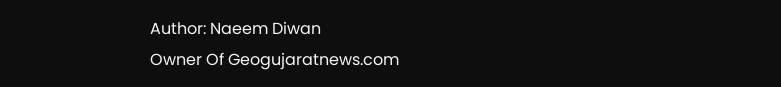Author: Naeem Diwan
Owner Of Geogujaratnews.com